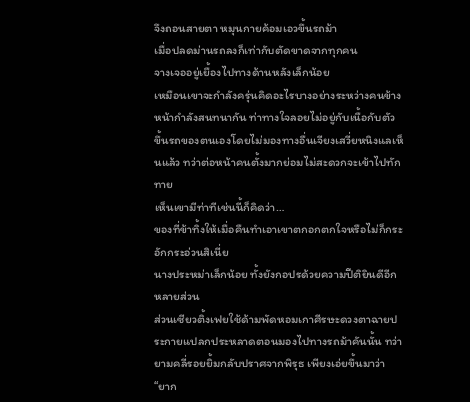จึงถอนสายตา หมุนกายค้อมเอวขึ้นรถม้า
เมื่อปลดม่านรถลงก็เท่ากับตัดขาดจากทุกคน
จางเจออยู่เยื้องไปทางด้านหลังเล็กน้อย
เหมือนเขาจะกำลังครุ่นคิดอะไรบางอย่างระหว่างคนข้างหน้ากำลังสนทนากัน ท่าทางใจลอยไม่อยู่กับเนื้อกับตัว ขึ้นรถของตนเองโดยไม่มองทางอื่นเจียงเสวี่ยหนิงแลเห็นแล้ว ทว่าต่อหน้าคนตั้งมากย่อมไม่สะดวกจะเข้าไปทักทาย
เห็นเขามีท่าทีเช่นนี้ก็คิดว่า…
ของที่ข้าทิ้งให้เมื่อคืนทำเอาเขาตกอกตกใจหรือไม่ก็กระอักกระอ่วนสิเนี่ย
นางประหม่าเล็กน้อย ทั้งยังกอปรด้วยความปีติยินดีอีกหลายส่วน
ส่วนเซียวติ้งเฟยใช้ด้ามพัดหอมเกาศีรษะดวงตาฉายประกายแปลกประหลาดตอนมองไปทางรถม้าคันนั้น ทว่ายามคลี่รอยยิ้มกลับปราศจากพิรุธ เพียงเอ่ยขึ้นมาว่า “ยาก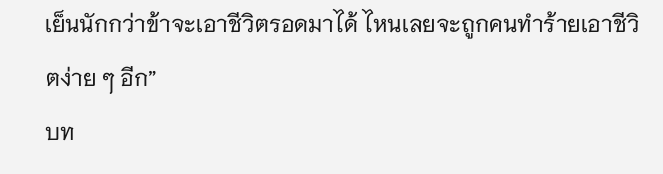เย็นนักกว่าข้าจะเอาชีวิตรอดมาได้ ไหนเลยจะถูกคนทำร้ายเอาชีวิตง่าย ๆ อีก”
บท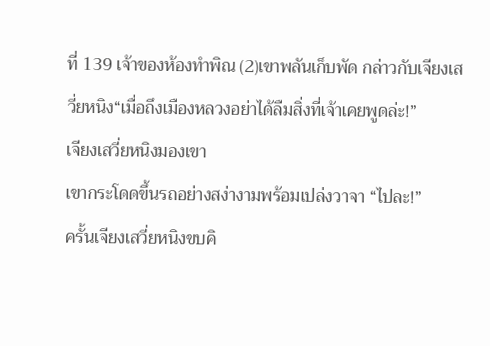ที่ 139 เจ้าของห้องทำพิณ (2)เขาพลันเก็บพัด กล่าวกับเจียงเสวี่ยหนิง“เมื่อถึงเมืองหลวงอย่าได้ลืมสิ่งที่เจ้าเคยพูดล่ะ!”
เจียงเสวี่ยหนิงมองเขา
เขากระโดดขึ้นรถอย่างสง่างามพร้อมเปล่งวาจา “ไปละ!”
ครั้นเจียงเสวี่ยหนิงขบคิ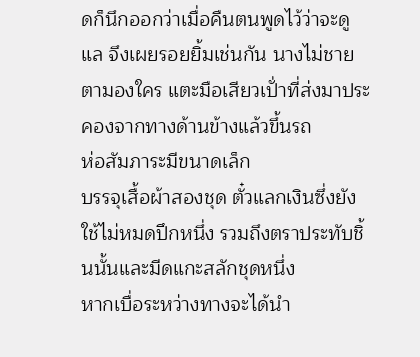ดก็นึกออกว่าเมื่อคืนตนพูดไว้ว่าจะดูแล จึงเผยรอยยิ้มเช่นกัน นางไม่ชายตามองใคร แตะมือเสียวเปั่าที่ส่งมาประคองจากทางด้านข้างแล้วขึ้นรถ
ห่อสัมภาระมีขนาดเล็ก
บรรจุเสื้อผ้าสองชุด ตั๋วแลกเงินซึ่งยังใช้ไม่หมดปึกหนึ่ง รวมถึงตราประทับชิ้นนั้นและมีดแกะสลักชุดหนึ่ง
หากเบื่อระหว่างทางจะได้นำ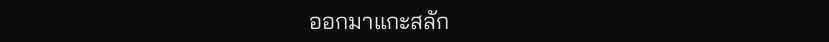ออกมาแกะสลัก